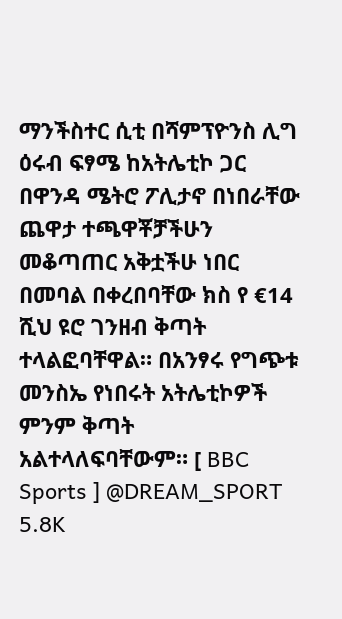ማንችስተር ሲቲ በሻምፕዮንስ ሊግ ዕሩብ ፍፃሜ ከአትሌቲኮ ጋር በዋንዳ ሜትሮ ፖሊታኖ በነበራቸው ጨዋታ ተጫዋቾቻችሁን መቆጣጠር አቅቷችሁ ነበር በመባል በቀረበባቸው ክስ የ €14 ሺህ ዩሮ ገንዘብ ቅጣት ተላልፎባቸዋል። በአንፃሩ የግጭቱ መንስኤ የነበሩት አትሌቲኮዎች ምንም ቅጣት አልተላለፍባቸውም። [ BBC Sports ] @DREAM_SPORT 5.8K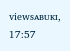viewsᴀʙᴜᴋɪ, 17:57